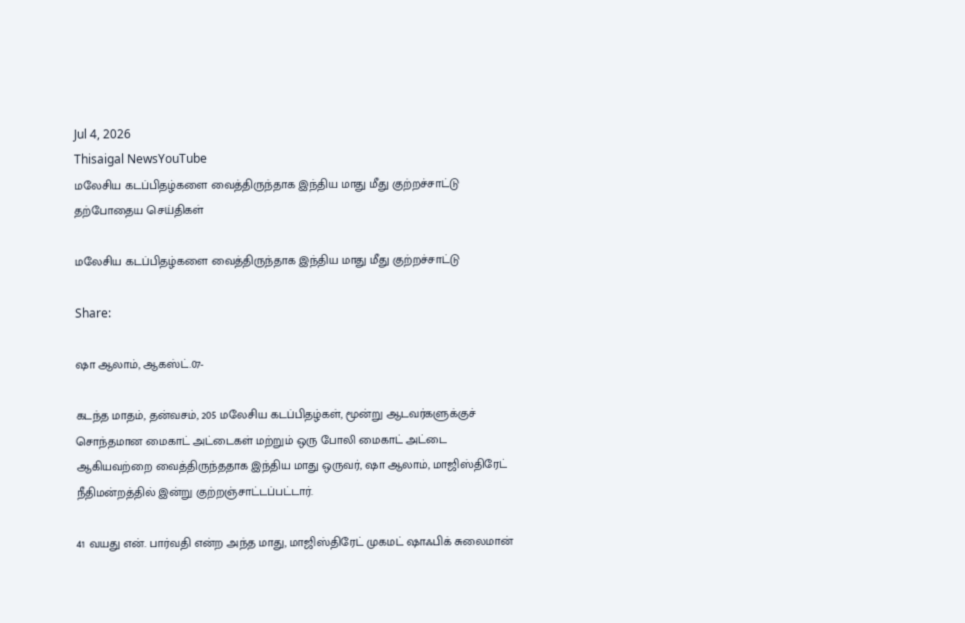Jul 4, 2026
Thisaigal NewsYouTube
மலேசிய கடப்பிதழ்களை வைத்திருந்தாக இந்திய மாது மீது குற்றச்சாட்டு
தற்போதைய செய்திகள்

மலேசிய கடப்பிதழ்களை வைத்திருந்தாக இந்திய மாது மீது குற்றச்சாட்டு

Share:

ஷா ஆலாம், ஆகஸ்ட்.07-

கடந்த மாதம், தன்வசம், 205 மலேசிய கடப்பிதழ்கள், மூன்று ஆடவர்களுக்குச் சொந்தமான மைகாட் அட்டைகள் மற்றும் ஒரு போலி மைகாட் அட்டை ஆகியவற்றை வைத்திருந்ததாக இந்திய மாது ஒருவர், ஷா ஆலாம், மாஜிஸ்திரேட் நீதிமன்றத்தில் இன்று குற்றஞ்சாட்டப்பட்டார்.

41 வயது என். பார்வதி என்ற அந்த மாது, மாஜிஸ்திரேட் முகமட் ஷாஃபிக் சுலைமான்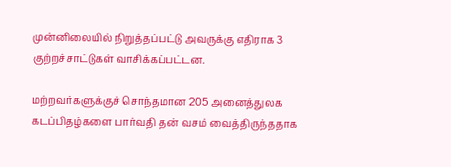முன்னிலையில் நிறுத்தப்பட்டு அவருக்கு எதிராக 3 குற்றச்சாட்டுகள் வாசிக்கப்பட்டன.

மற்றவர்களுக்குச் சொந்தமான 205 அனைத்துலக கடப்பிதழ்களை பார்வதி தன் வசம் வைத்திருந்ததாக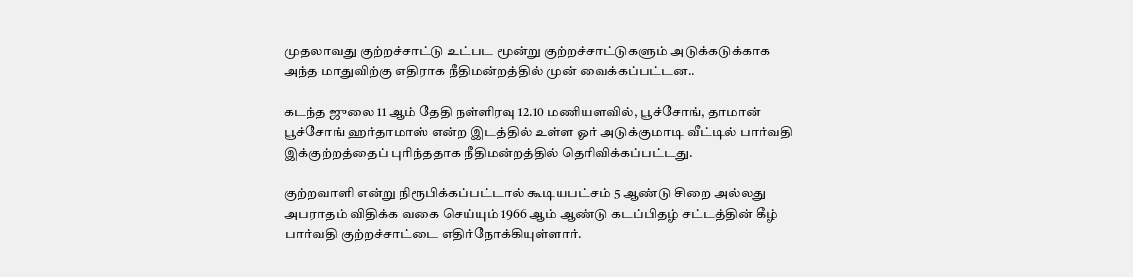முதலாவது குற்றச்சாட்டு உட்பட மூன்று குற்றச்சாட்டுகளும் அடுக்கடுக்காக அந்த மாதுவிற்கு எதிராக நீதிமன்றத்தில் முன் வைக்கப்பட்டன..

கடந்த ஜுலை 11 ஆம் தேதி நள்ளிரவு 12.10 மணியளவில், பூச்சோங், தாமான் பூச்சோங் ஹர்தாமாஸ் என்ற இடத்தில் உள்ள ஓர் அடுக்குமாடி வீட்டில் பார்வதி இக்குற்றத்தைப் புரிந்ததாக நீதிமன்றத்தில் தெரிவிக்கப்பட்டது.

குற்றவாளி என்று நிரூபிக்கப்பட்டால் கூடியபட்சம் 5 ஆண்டு சிறை அல்லது அபராதம் விதிக்க வகை செய்யும் 1966 ஆம் ஆண்டு கடப்பிதழ் சட்டத்தின் கீழ் பார்வதி குற்றச்சாட்டை எதிர்நோக்கியுள்ளார்.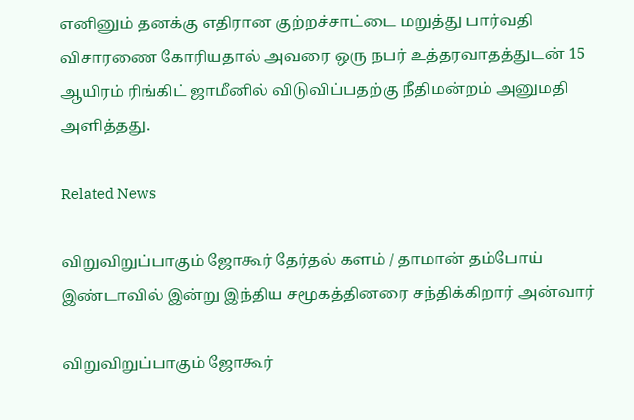எனினும் தனக்கு எதிரான குற்றச்சாட்டை மறுத்து பார்வதி விசாரணை கோரியதால் அவரை ஒரு நபர் உத்தரவாதத்துடன் 15 ஆயிரம் ரிங்கிட் ஜாமீனில் விடுவிப்பதற்கு நீதிமன்றம் அனுமதி அளித்தது.

Related News

விறுவிறுப்பாகும் ஜோகூர் தேர்தல் களம் / தாமான் தம்போய் இண்டாவில் இன்று இந்திய சமூகத்தினரை சந்திக்கிறார் அன்வார்

விறுவிறுப்பாகும் ஜோகூர்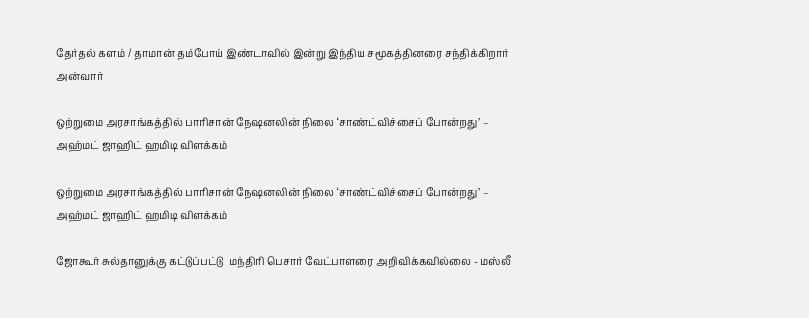தேர்தல் களம் / தாமான் தம்போய் இண்டாவில் இன்று இந்திய சமூகத்தினரை சந்திக்கிறார் அன்வார்

ஒற்றுமை அரசாங்கத்தில் பாரிசான் நேஷனலின் நிலை ‘சாண்ட்விச்சைப் போன்றது’ – அஹ்மட் ஜாஹிட் ஹமிடி விளக்கம்

ஒற்றுமை அரசாங்கத்தில் பாரிசான் நேஷனலின் நிலை ‘சாண்ட்விச்சைப் போன்றது’ – அஹ்மட் ஜாஹிட் ஹமிடி விளக்கம்

ஜோகூர் சுல்தானுக்கு கட்டுப்பட்டு  மந்திரி பெசார் வேட்பாளரை அறிவிக்கவில்லை - மஸ்லீ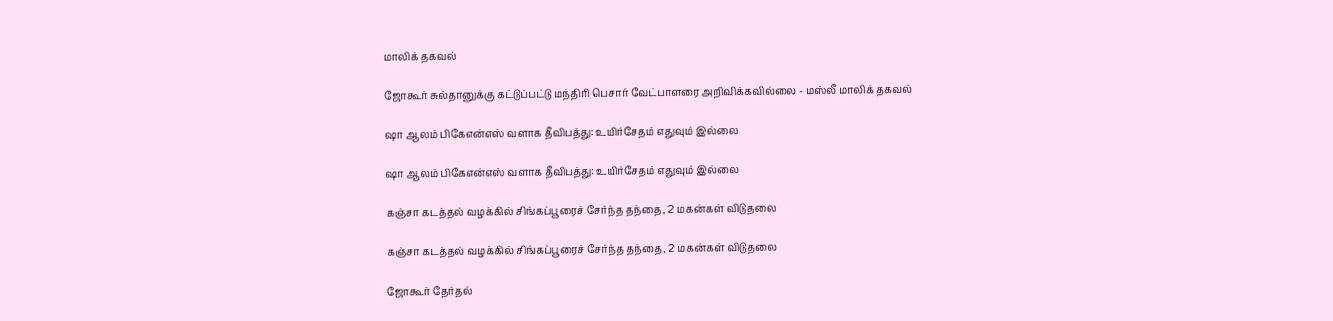மாலிக் தகவல்

ஜோகூர் சுல்தானுக்கு கட்டுப்பட்டு மந்திரி பெசார் வேட்பாளரை அறிவிக்கவில்லை - மஸ்லீ மாலிக் தகவல்

ஷா ஆலம் பிகேஎன்எஸ் வளாக தீவிபத்து: உயிர்சேதம் எதுவும் இல்லை

ஷா ஆலம் பிகேஎன்எஸ் வளாக தீவிபத்து: உயிர்சேதம் எதுவும் இல்லை

கஞ்சா கடத்தல் வழக்கில் சிங்கப்பூரைச் சேர்ந்த தந்தை, 2 மகன்கள் விடுதலை

கஞ்சா கடத்தல் வழக்கில் சிங்கப்பூரைச் சேர்ந்த தந்தை, 2 மகன்கள் விடுதலை

ஜோகூர் தேர்தல்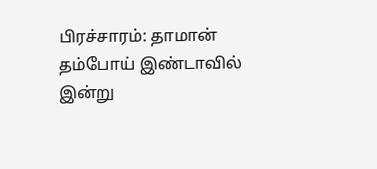பிரச்சாரம்: தாமான் தம்போய் இண்டாவில் இன்று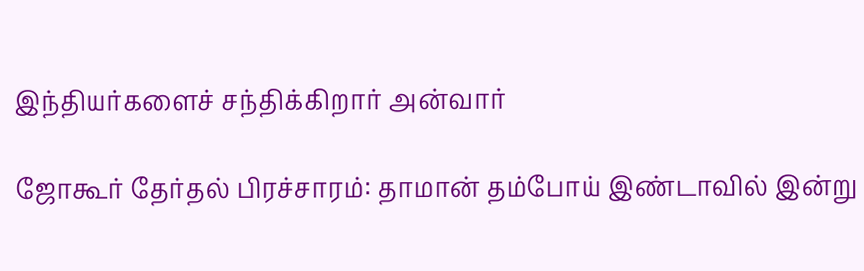இந்தியர்களைச் சந்திக்கிறார் அன்வார்

ஜோகூர் தேர்தல் பிரச்சாரம்: தாமான் தம்போய் இண்டாவில் இன்று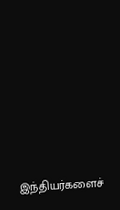இந்தியர்களைச்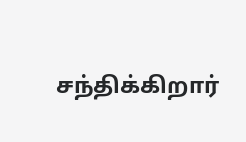சந்திக்கிறார்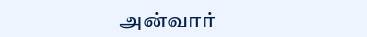அன்வார்